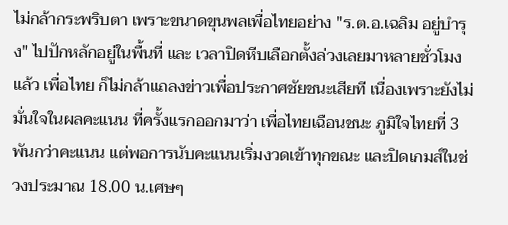ไม่กล้ากระพริบตา เพราะขนาดขุนพลเพื่อไทยอย่าง "ร.ต.อ.เฉลิม อยู่บำรุง" ไปปักหลักอยู่ในพื้นที่ และ เวลาปิดหีบเลือกตั้งล่วงเลยมาหลายชั่วโมงแล้ว เพื่อไทย ก็ไม่กล้าแถลงข่าวเพื่อประกาศชัยชนะเสียที เนื่องเพราะยังไม่มั่นใจในผลคะแนน ที่ครั้งแรกออกมาว่า เพื่อไทยเฉือนชนะ ภูมิใจไทยที่ 3 พันกว่าคะแนน แต่พอการนับคะแนนเริ่มงวดเข้าทุกขณะ และปิดเกมส์ในช่วงประมาณ 18.00 น.เศษๆ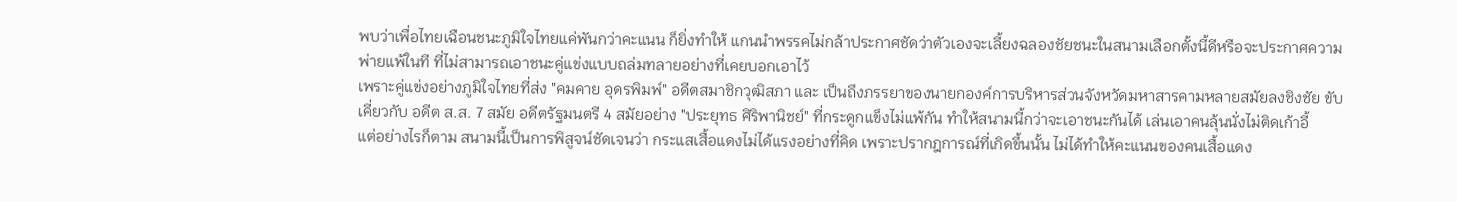พบว่าเพื่อไทยเฉือนชนะภูมิใจไทยแค่พันกว่าคะแนน ก็ยิ่งทำให้ แกนนำพรรคไม่กล้าประกาศชัดว่าตัวเองจะเลี้ยงฉลองชัยชนะในสนามเลือกตั้งนี้ดีหรือจะประกาศความพ่ายแพ้ในที ที่ไม่สามารถเอาชนะคู่แข่งแบบถล่มทลายอย่างที่เคยบอกเอาไว้
เพราะคู่แข่งอย่างภูมิใจไทยที่ส่ง "คมคาย อุดรพิมพ์" อดีตสมาชิกวุฒิสภา และ เป็นถึงภรรยาของนายกองค์การบริหารส่วนจังหวัดมหาสารคามหลายสมัยลงชิงชัย ขับเคี่ยวกับ อดีต ส.ส. 7 สมัย อดีตรัฐมนตรี 4 สมัยอย่าง "ประยุทธ ศิริพานิชย์" ที่กระดูกแข็งไม่แพ้กัน ทำให้สนามนี้กว่าจะเอาชนะกันได้ เล่นเอาคนลุ้นนั่งไม่ติดเก้าอี้
แต่อย่างไรก็ตาม สนามนี้เป็นการพิสูจน์ชัดเจนว่า กระแสเสื้อแดงไม่ได้แรงอย่างที่คิด เพราะปรากฎการณ์ที่เกิดขึ้นนั้น ไม่ได้ทำให้คะแนนของคนเสื้อแดง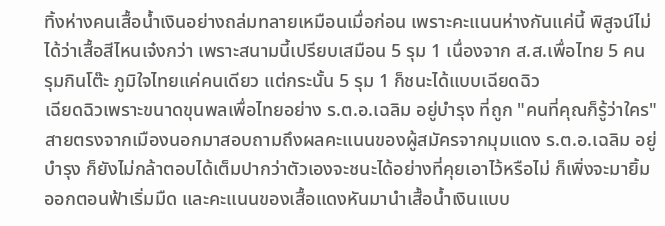ทิ้งห่างคนเสื้อน้ำเงินอย่างถล่มทลายเหมือนเมื่อก่อน เพราะคะแนนห่างกันแค่นี้ พิสูจน์ไม่ได้ว่าเสื้อสีไหนเจ๋งกว่า เพราะสนามนี้เปรียบเสมือน 5 รุม 1 เนื่องจาก ส.ส.เพื่อไทย 5 คน รุมกินโต๊ะ ภูมิใจไทยแค่คนเดียว แต่กระนั้น 5 รุม 1 ก็ชนะได้แบบเฉียดฉิว
เฉียดฉิวเพราะขนาดขุนพลเพื่อไทยอย่าง ร.ต.อ.เฉลิม อยู่บำรุง ที่ถูก "คนที่คุณก็รู้ว่าใคร" สายตรงจากเมืองนอกมาสอบถามถึงผลคะแนนของผู้สมัครจากมุมแดง ร.ต.อ.เฉลิม อยู่บำรุง ก็ยังไม่กล้าตอบได้เต็มปากว่าตัวเองจะชนะได้อย่างที่คุยเอาไว้หรือไม่ ก็เพิ่งจะมายิ้มออกตอนฟ้าเริ่มมืด และคะแนนของเสื้อแดงหันมานำเสื้อน้ำเงินแบบ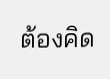ต้องคิด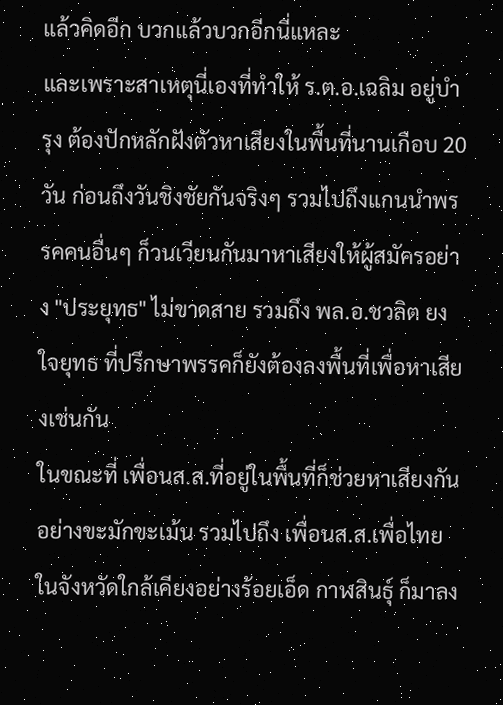แล้วคิดอีก บวกแล้วบวกอีกนี่แหละ
และเพราะสาเหตุนี่เองที่ทำให้ ร.ต.อ.เฉลิม อยู่บำรุง ต้องปักหลักฝังตัวหาเสียงในพื้นที่นานเกือบ 20 วัน ก่อนถึงวันชิงชัยกันจริงๆ รวมไปถึงแกนนำพรรคคนอื่นๆ ก็วนเวียนกันมาหาเสียงให้ผู้สมัครอย่าง "ประยุทธ" ไม่ขาดสาย รวมถึง พล.อ.ชวลิต ยงใจยุทธ ที่ปรึกษาพรรคก็ยังต้องลงพื้นที่เพื่อหาเสียงเช่นกัน
ในขณะที่ เพื่อนส.ส.ที่อยู่ในพื้นที่ก็ช่วยหาเสียงกันอย่างขะมักขะเม้น รวมไปถึง เพื่อนส.ส.เพื่อไทยในจังหวัดใกล้เคียงอย่างร้อยเอ็ด กาฬสินธุ์ ก็มาลง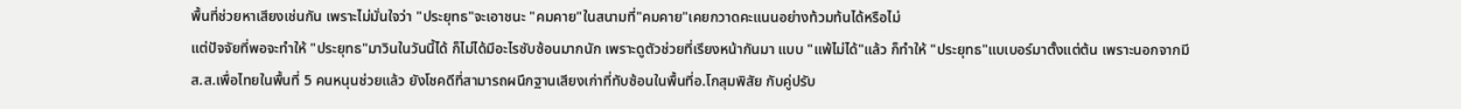พื้นที่ช่วยหาเสียงเช่นกัน เพราะไม่มั่นใจว่า "ประยุทธ"จะเอาชนะ "คมคาย"ในสนามที่"คมคาย"เคยกวาดคะแนนอย่างท้วมท้นได้หรือไม่
แต่ปัจจัยที่พอจะทำให้ "ประยุทธ"มาวินในวันนี้ได้ ก็ไม่ได้มีอะไรซับซ้อนมากนัก เพราะดูตัวช่วยที่เรียงหน้ากันมา แบบ "แพ้ไม่ได้"แล้ว ก็ทำให้ "ประยุทธ"แบเบอร์มาตั้งแต่ต้น เพราะนอกจากมี ส.ส.เพื่อไทยในพื้นที่ 5 คนหนุนช่วยแล้ว ยังโชคดีที่สามารถผนึกฐานเสียงเก่าที่ทับซ้อนในพื้นที่อ.โกสุมพิสัย กับคู่ปรับ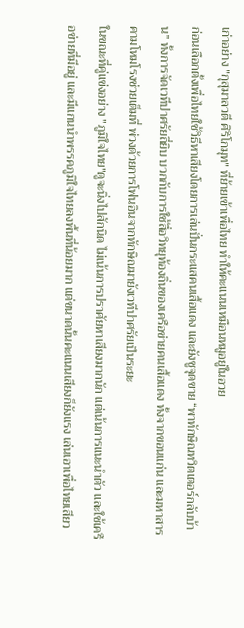เก่าอย่าง "กุสุมาลวตี ศิริโกมุท" ที่ย้ายเข้าเพื่อไทย ทำให้คะแนนเหมือนหมูอยู่ในอวย
ก่อนเลือกตั้งเพื่อไทยใช้วิธีหาเสียงโดยการเล่นปั่นกระแสคนเสื้อแดง และยังชูจุดขาย “พาทักษิณทวิตเตอร์กลับบ้าน” ทั้งการจัดเวทีปาศรัยถี่ยิบ บวกกับการใช้สื่อวิทยุท้องถิ่นของเครือข่ายคนเสื้อแดง ทั้งจากขอนแก่น และมหาสารคามโหมโรงช่วยเต็มที่ พ่วงด้วยการโฟนอินจากทักษิณมายังเวทีปาศรัยเป็นระยะ
ในขณะที่คู่แข่งอย่าง "ภูมิใจไทย"ดูจะนิ่งไปสักนิด ไม่เน้นการปราศัยหาเสียงมากนัก แต่เน้นการแนะนำตัว และใช้เครือข่ายที่มีอยู่ และมีแกนนำพรรคภูมิใจไทยลงพื้นที่น้อยมาก แต่ขนาดนั้นคะแนนเสียงก็ยังแรง เล่นเอาเพื่อไทยเสียว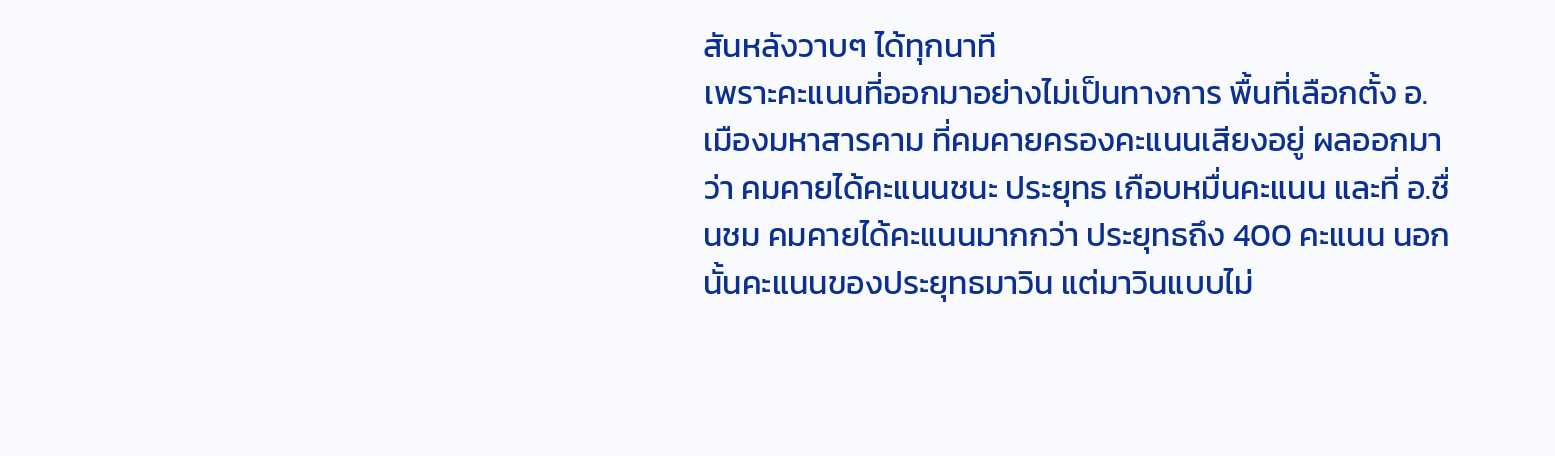สันหลังวาบๆ ได้ทุกนาที
เพราะคะแนนที่ออกมาอย่างไม่เป็นทางการ พื้นที่เลือกตั้ง อ.เมืองมหาสารคาม ที่คมคายครองคะแนนเสียงอยู่ ผลออกมาว่า คมคายได้คะแนนชนะ ประยุทธ เกือบหมื่นคะแนน และที่ อ.ชื่นชม คมคายได้คะแนนมากกว่า ประยุทธถึง 400 คะแนน นอกนั้นคะแนนของประยุทธมาวิน แต่มาวินแบบไม่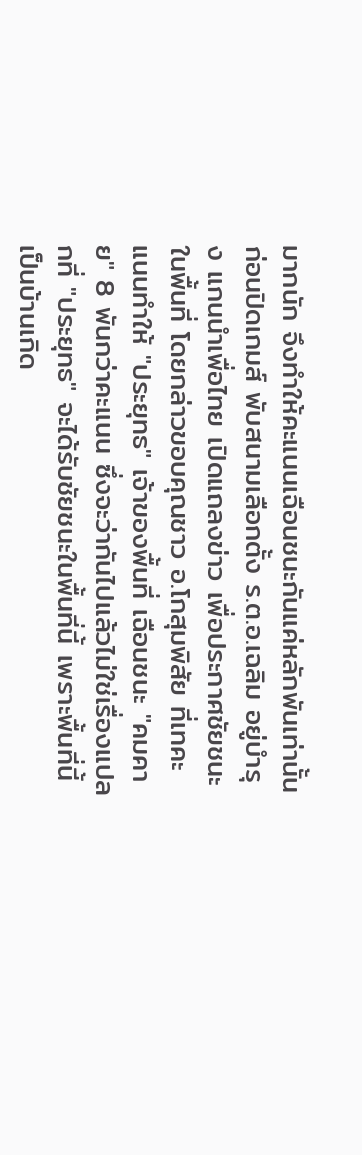มากนัก จึงทำให้คะแนนเฉือนชนะกันแค่หลักพันเท่านั้น
ก่อนปิดเกมส์ พับสนามเลือกตั้ง ร.ต.อ.เฉลิม อยู่บำรุง แกนนำเพื่อไทย เปิดแถลงข่าว เพื่อประกาศชัยชนะในพื้นที่ โดยกล่าวขอบคุณชาว อ.โกสุมพิสัย ที่เทคะแนนทำให้ "ประยุทธ" เจ้าของพื้นที่ เฉือนชนะ "คมคาย" 8 พันกว่าคะแนน ซึ่งจะว่ากันไปแล้วไม่ใช่เรื่องแปลกที่ "ประยุทธ" จะได้รับชัยชนะในพื้นที่นี้ เพราะพื้นที่นี้ เป็นบ้านเกิด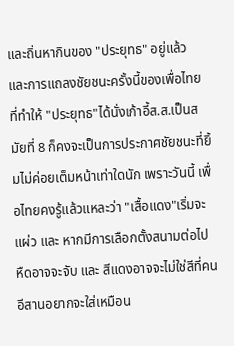และถิ่นหากินของ "ประยุทธ" อยู่แล้ว
และการแถลงชัยชนะครั้งนี้ของเพื่อไทย ที่ทำให้ "ประยุทธ"ได้นั่งเก้าอี้ส.ส.เป็นสมัยที่ 8 ก็คงจะเป็นการประกาศชัยชนะที่ยิ้มไม่ค่อยเต็มหน้าเท่าใดนัก เพราะวันนี้ เพื่อไทยคงรู้แล้วแหละว่า "เสื้อแดง"เริ่มจะแผ่ว และ หากมีการเลือกตั้งสนามต่อไป หืดอาจจะจับ และ สีแดงอาจจะไม่ใช่สีที่คนอีสานอยากจะใส่เหมือน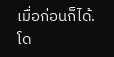เมื่อก่อนก็ได้.
โด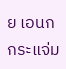ย เอนก กระแจ่ม